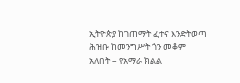ኢትዮጵያ ከገጠማት ፈተና እንድትወጣ ሕዝቡ ከመንግሥት ጎን መቆም አለበት – የአማራ ክልል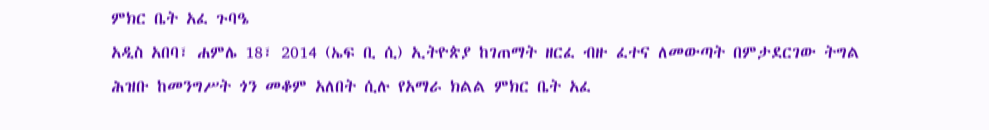ምክር ቤት አፈ ጉባዔ
አዲስ አበባ፣ ሐምሌ 18፣ 2014 (ኤፍ ቢ ሲ) ኢትዮጵያ ከገጠማት ዘርፈ ብዙ ፈተና ለመውጣት በምታደርገው ትግል ሕዝቡ ከመንግሥት ጎን መቆም አለበት ሲሉ የአማራ ክልል ምክር ቤት አፈ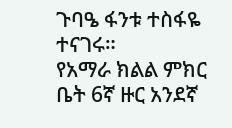ጉባዔ ፋንቱ ተስፋዬ ተናገሩ።
የአማራ ክልል ምክር ቤት 6ኛ ዙር አንደኛ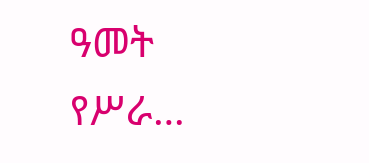ዓመት የሥራ…